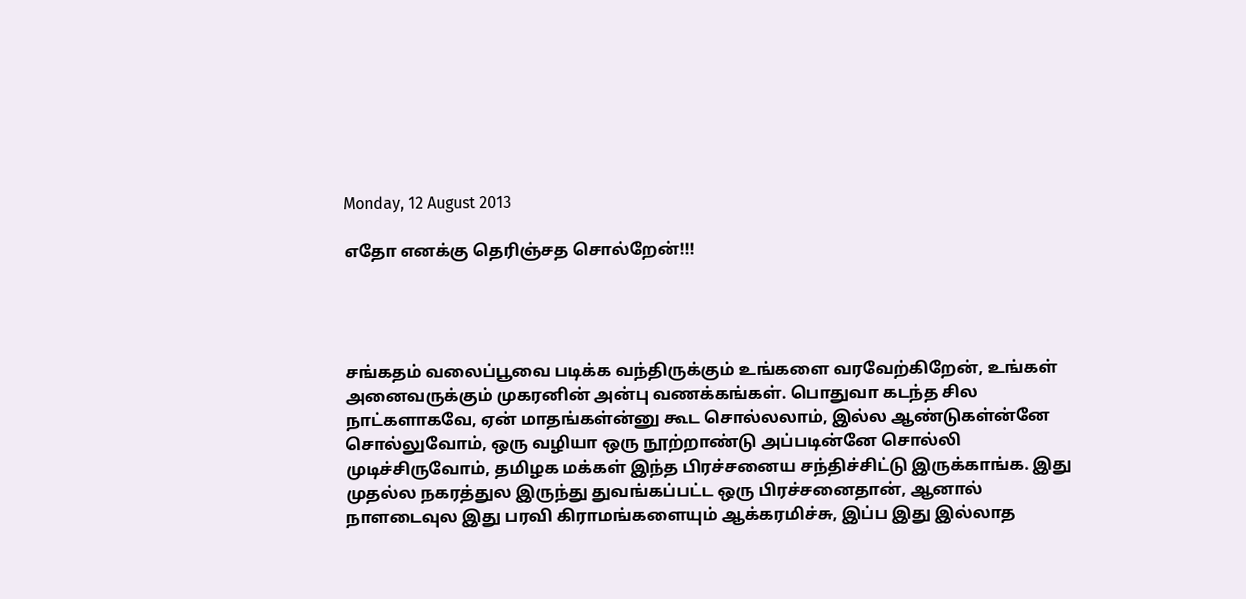Monday, 12 August 2013

எதோ எனக்கு தெரிஞ்சத சொல்றேன்!!!




சங்கதம் வலைப்பூவை படிக்க வந்திருக்கும் உங்களை வரவேற்கிறேன், உங்கள் அனைவருக்கும் முகரனின் அன்பு வணக்கங்கள். பொதுவா கடந்த சில நாட்களாகவே, ஏன் மாதங்கள்ன்னு கூட சொல்லலாம், இல்ல ஆண்டுகள்ன்னே சொல்லுவோம், ஒரு வழியா ஒரு நூற்றாண்டு அப்படின்னே சொல்லி முடிச்சிருவோம், தமிழக மக்கள் இந்த பிரச்சனைய சந்திச்சிட்டு இருக்காங்க. இது முதல்ல நகரத்துல இருந்து துவங்கப்பட்ட ஒரு பிரச்சனைதான், ஆனால் நாளடைவுல இது பரவி கிராமங்களையும் ஆக்கரமிச்சு, இப்ப இது இல்லாத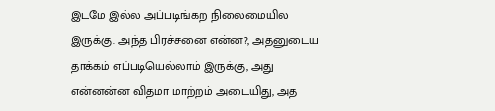இடமே இல்ல அப்படிங்கற நிலைமையில இருக்கு. அந்த பிரச்சனை என்ன?, அதனுடைய தாக்கம் எப்படியெல்லாம் இருக்கு, அது என்னன்ன விதமா மாற்றம் அடையிது, அத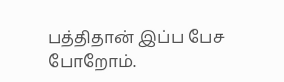பத்திதான் இப்ப பேச போறோம்.